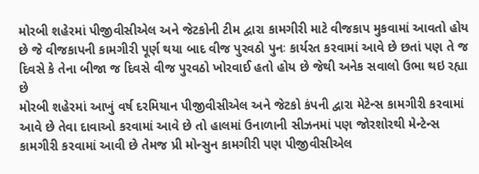મોરબી શહેરમાં પીજીવીસીએલ અને જેટકોની ટીમ દ્વારા કામગીરી માટે વીજકાપ મુકવામાં આવતો હોય છે જે વીજકાપની કામગીરી પૂર્ણ થયા બાદ વીજ પુરવઠો પુનઃ કાર્યરત કરવામાં આવે છે છતાં પણ તે જ દિવસે કે તેના બીજા જ દિવસે વીજ પુરવઠો ખોરવાઈ હતો હોય છે જેથી અનેક સવાલો ઉભા થઇ રહ્યા છે
મોરબી શહેરમાં આખું વર્ષ દરમિયાન પીજીવીસીએલ અને જેટકો કંપની દ્વારા મેટેન્સ કામગીરી કરવામાં આવે છે તેવા દાવાઓ કરવામાં આવે છે તો હાલમાં ઉનાળાની સીઝનમાં પણ જોરશોરથી મેન્ટેન્સ કામગીરી કરવામાં આવી છે તેમજ પ્રી મોન્સુન કામગીરી પણ પીજીવીસીએલ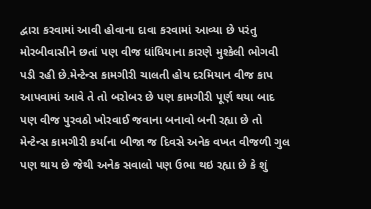દ્વારા કરવામાં આવી હોવાના દાવા કરવામાં આવ્યા છે પરંતુ મોરબીવાસીને છતાં પણ વીજ ધાંધિયાના કારણે મુશ્કેલી ભોગવી પડી રહી છે.મેન્ટેન્સ કામગીરી ચાલતી હોય દરમિયાન વીજ કાપ આપવામાં આવે તે તો બરોબર છે પણ કામગીરી પૂર્ણ થયા બાદ પણ વીજ પુરવઠો ખોરવાઈ જવાના બનાવો બની રહ્યા છે તો મેન્ટેન્સ કામગીરી કર્યાના બીજા જ દિવસે અનેક વખત વીજળી ગુલ પણ થાય છે જેથી અનેક સવાલો પણ ઉભા થઇ રહ્યા છે કે શું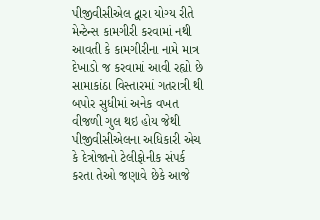પીજીવીસીએલ દ્વારા યોગ્ય રીતે મેન્ટેન્સ કામગીરી કરવામાં નથી આવતી કે કામગીરીના નામે માત્ર દેખાડો જ કરવામાં આવી રહ્યો છે
સામાકાંઠા વિસ્તારમાં ગતરાત્રી થી બપોર સુધીમાં અનેક વખત વીજળી ગુલ થઇ હોય જેથી પીજીવીસીએલના અધિકારી એચ કે દેત્રોજાનો ટેલીફોનીક સંપર્ક કરતા તેઓ જણાવે છેકે આજે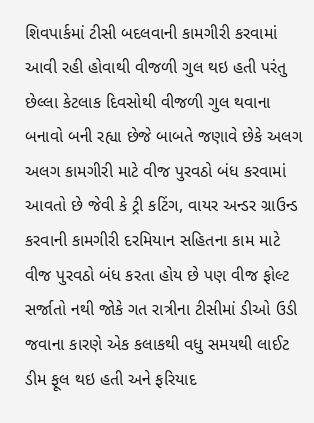શિવપાર્કમાં ટીસી બદલવાની કામગીરી કરવામાં આવી રહી હોવાથી વીજળી ગુલ થઇ હતી પરંતુ છેલ્લા કેટલાક દિવસોથી વીજળી ગુલ થવાના બનાવો બની રહ્યા છેજે બાબતે જણાવે છેકે અલગ અલગ કામગીરી માટે વીજ પુરવઠો બંધ કરવામાં આવતો છે જેવી કે ટ્રી કટિંગ, વાયર અન્ડર ગ્રાઉન્ડ કરવાની કામગીરી દરમિયાન સહિતના કામ માટે વીજ પુરવઠો બંધ કરતા હોય છે પણ વીજ ફોલ્ટ સર્જાતો નથી જોકે ગત રાત્રીના ટીસીમાં ડીઓ ઉડી જવાના કારણે એક કલાકથી વધુ સમયથી લાઈટ ડીમ ફૂલ થઇ હતી અને ફરિયાદ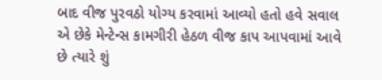બાદ વીજ પુરવઠો યોગ્ય કરવામાં આવ્યો હતો હવે સવાલ એ છેકે મેન્ટેન્સ કામગીરી હેઠળ વીજ કાપ આપવામાં આવે છે ત્યારે શું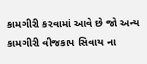કામગીરી કરવામાં આવે છે જો અન્ય કામગીરી વીજકાપ સિવાય ના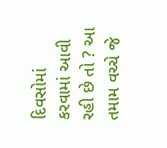દિવસોમાં કરવામાં આવી રહી છે તો ? આ તમામ વચ્ચે જે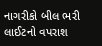નાગરીકો બીલ ભરી લાઈટનો વપરાશ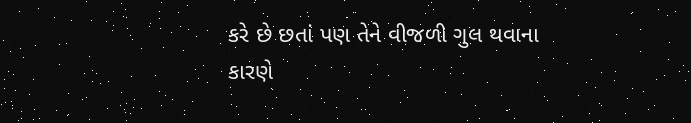કરે છે છતાં પણ તેને વીજળી ગુલ થવાના કારણે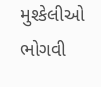મુશ્કેલીઓ ભોગવી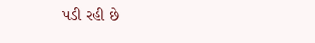પડી રહી છે